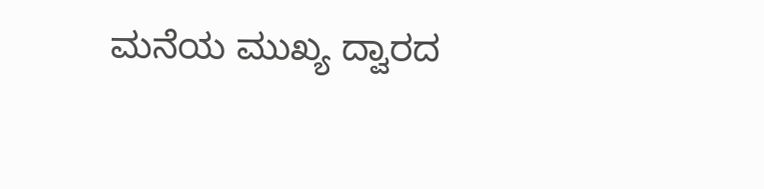ಮನೆಯ ಮುಖ್ಯ ದ್ವಾರದ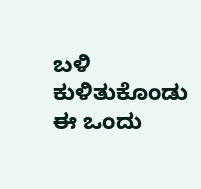ಬಳಿ ಕುಳಿತುಕೊಂಡು ಈ ಒಂದು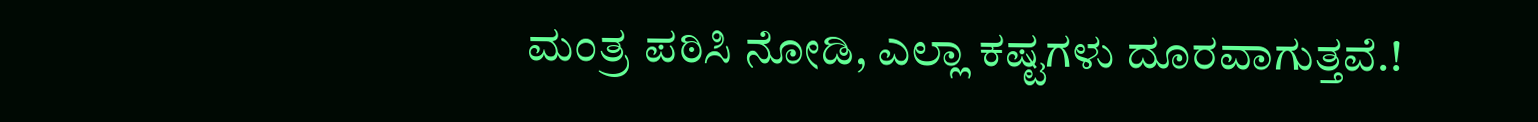ಮಂತ್ರ ಪಠಿಸಿ ನೋಡಿ, ಎಲ್ಲಾ ಕಷ್ಟಗಳು ದೂರವಾಗುತ್ತವೆ.!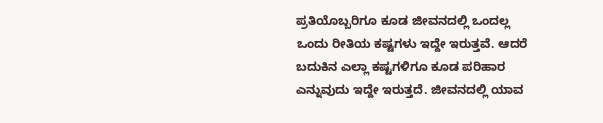ಪ್ರತಿಯೊಬ್ಬರಿಗೂ ಕೂಡ ಜೀವನದಲ್ಲಿ ಒಂದಲ್ಲ ಒಂದು ರೀತಿಯ ಕಷ್ಟಗಳು ಇದ್ದೇ ಇರುತ್ತವೆ. ಆದರೆ ಬದುಕಿನ ಎಲ್ಲಾ ಕಷ್ಟಗಳಿಗೂ ಕೂಡ ಪರಿಹಾರ ಎನ್ನುವುದು ಇದ್ದೇ ಇರುತ್ತದೆ. ಜೀವನದಲ್ಲಿ ಯಾವ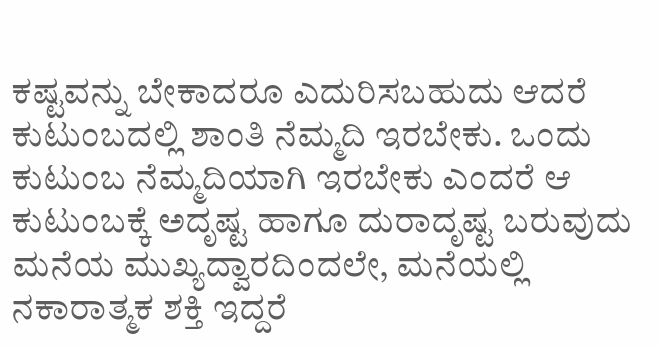ಕಷ್ಟವನ್ನು ಬೇಕಾದರೂ ಎದುರಿಸಬಹುದು ಆದರೆ ಕುಟುಂಬದಲ್ಲಿ ಶಾಂತಿ ನೆಮ್ಮದಿ ಇರಬೇಕು. ಒಂದು ಕುಟುಂಬ ನೆಮ್ಮದಿಯಾಗಿ ಇರಬೇಕು ಎಂದರೆ ಆ ಕುಟುಂಬಕ್ಕೆ ಅದೃಷ್ಟ ಹಾಗೂ ದುರಾದೃಷ್ಟ ಬರುವುದು ಮನೆಯ ಮುಖ್ಯದ್ವಾರದಿಂದಲೇ, ಮನೆಯಲ್ಲಿ ನಕಾರಾತ್ಮಕ ಶಕ್ತಿ ಇದ್ದರೆ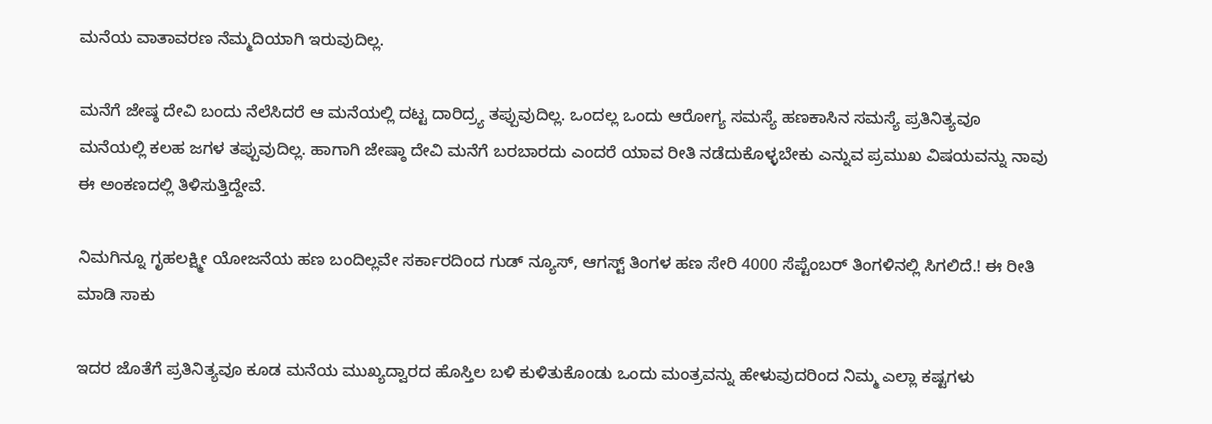ಮನೆಯ ವಾತಾವರಣ ನೆಮ್ಮದಿಯಾಗಿ ಇರುವುದಿಲ್ಲ.

ಮನೆಗೆ ಜೇಷ್ಠ ದೇವಿ ಬಂದು ನೆಲೆಸಿದರೆ ಆ ಮನೆಯಲ್ಲಿ ದಟ್ಟ ದಾರಿದ್ರ್ಯ ತಪ್ಪುವುದಿಲ್ಲ. ಒಂದಲ್ಲ ಒಂದು ಆರೋಗ್ಯ ಸಮಸ್ಯೆ ಹಣಕಾಸಿನ ಸಮಸ್ಯೆ ಪ್ರತಿನಿತ್ಯವೂ ಮನೆಯಲ್ಲಿ ಕಲಹ ಜಗಳ ತಪ್ಪುವುದಿಲ್ಲ. ಹಾಗಾಗಿ ಜೇಷ್ಠಾ ದೇವಿ ಮನೆಗೆ ಬರಬಾರದು ಎಂದರೆ ಯಾವ ರೀತಿ ನಡೆದುಕೊಳ್ಳಬೇಕು ಎನ್ನುವ ಪ್ರಮುಖ ವಿಷಯವನ್ನು ನಾವು ಈ ಅಂಕಣದಲ್ಲಿ ತಿಳಿಸುತ್ತಿದ್ದೇವೆ.

ನಿಮಗಿನ್ನೂ ಗೃಹಲಕ್ಷ್ಮೀ ಯೋಜನೆಯ ಹಣ ಬಂದಿಲ್ಲವೇ ಸರ್ಕಾರದಿಂದ ಗುಡ್ ನ್ಯೂಸ್, ಆಗಸ್ಟ್ ತಿಂಗಳ ಹಣ ಸೇರಿ 4000 ಸೆಪ್ಟೆಂಬರ್ ತಿಂಗಳಿನಲ್ಲಿ ಸಿಗಲಿದೆ.! ಈ ರೀತಿ ಮಾಡಿ ಸಾಕು

ಇದರ ಜೊತೆಗೆ ಪ್ರತಿನಿತ್ಯವೂ ಕೂಡ ಮನೆಯ ಮುಖ್ಯದ್ವಾರದ ಹೊಸ್ತಿಲ ಬಳಿ ಕುಳಿತುಕೊಂಡು ಒಂದು ಮಂತ್ರವನ್ನು ಹೇಳುವುದರಿಂದ ನಿಮ್ಮ ಎಲ್ಲಾ ಕಷ್ಟಗಳು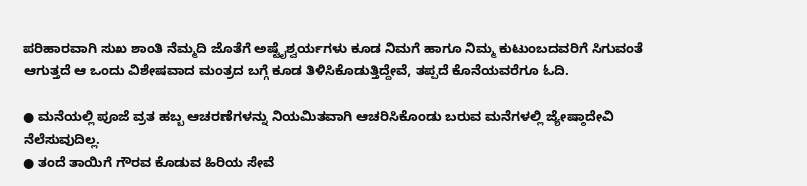ಪರಿಹಾರವಾಗಿ ಸುಖ ಶಾಂತಿ ನೆಮ್ಮದಿ ಜೊತೆಗೆ ಅಷ್ಟೈಶ್ವರ್ಯಗಳು ಕೂಡ ನಿಮಗೆ ಹಾಗೂ ನಿಮ್ಮ ಕುಟುಂಬದವರಿಗೆ ಸಿಗುವಂತೆ ಆಗುತ್ತದೆ ಆ ಒಂದು ವಿಶೇಷವಾದ ಮಂತ್ರದ ಬಗ್ಗೆ ಕೂಡ ತಿಳಿಸಿಕೊಡುತ್ತಿದ್ದೇವೆ, ತಪ್ಪದೆ ಕೊನೆಯವರೆಗೂ ಓದಿ.

● ಮನೆಯಲ್ಲಿ ಪೂಜೆ ವ್ರತ ಹಬ್ಬ ಆಚರಣೆಗಳನ್ನು ನಿಯಮಿತವಾಗಿ ಆಚರಿಸಿಕೊಂಡು ಬರುವ ಮನೆಗಳಲ್ಲಿ ಜ್ಯೇಷ್ಠಾದೇವಿ ನೆಲೆಸುವುದಿಲ್ಲ.
● ತಂದೆ ತಾಯಿಗೆ ಗೌರವ ಕೊಡುವ ಹಿರಿಯ ಸೇವೆ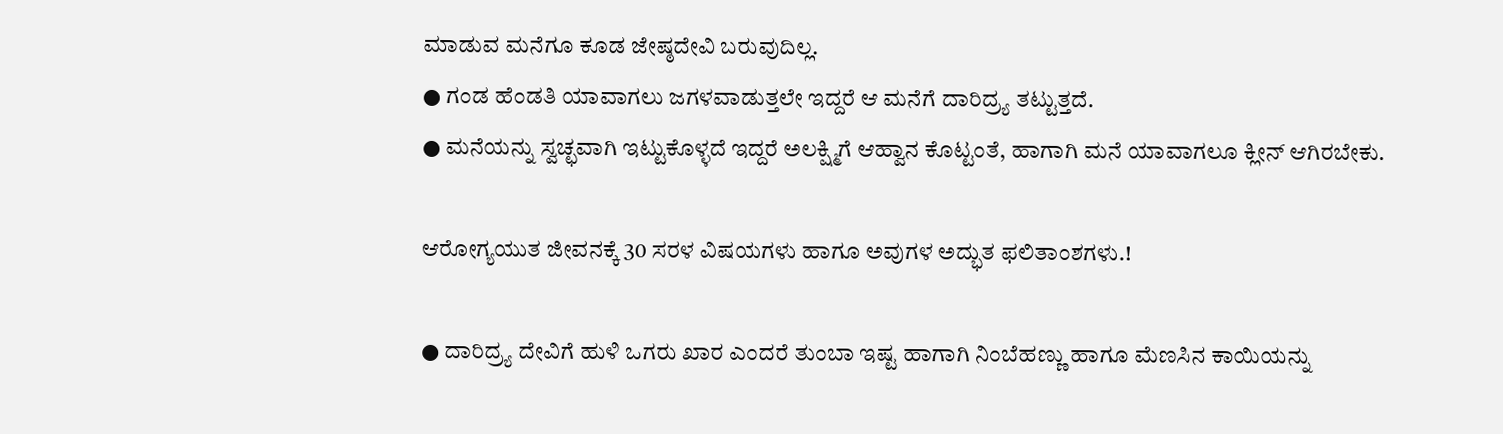ಮಾಡುವ ಮನೆಗೂ ಕೂಡ ಜೇಷ್ಠದೇವಿ ಬರುವುದಿಲ್ಲ.
● ಗಂಡ ಹೆಂಡತಿ ಯಾವಾಗಲು ಜಗಳವಾಡುತ್ತಲೇ ಇದ್ದರೆ ಆ ಮನೆಗೆ ದಾರಿದ್ರ್ಯ ತಟ್ಟುತ್ತದೆ.
● ಮನೆಯನ್ನು ಸ್ವಚ್ಛವಾಗಿ ಇಟ್ಟುಕೊಳ್ಳದೆ ಇದ್ದರೆ ಅಲಕ್ಷ್ಮಿಗೆ ಆಹ್ವಾನ ಕೊಟ್ಟಂತೆ, ಹಾಗಾಗಿ ಮನೆ ಯಾವಾಗಲೂ ಕ್ಲೀನ್ ಆಗಿರಬೇಕು.

ಆರೋಗ್ಯಯುತ ಜೀವನಕ್ಕೆ 30 ಸರಳ ವಿಷಯಗಳು ಹಾಗೂ ಅವುಗಳ ಅದ್ಭುತ ಫಲಿತಾಂಶಗಳು.!

● ದಾರಿದ್ರ್ಯ ದೇವಿಗೆ ಹುಳಿ ಒಗರು ಖಾರ ಎಂದರೆ ತುಂಬಾ ಇಷ್ಟ ಹಾಗಾಗಿ ನಿಂಬೆಹಣ್ಣು ಹಾಗೂ ಮೆಣಸಿನ ಕಾಯಿಯನ್ನು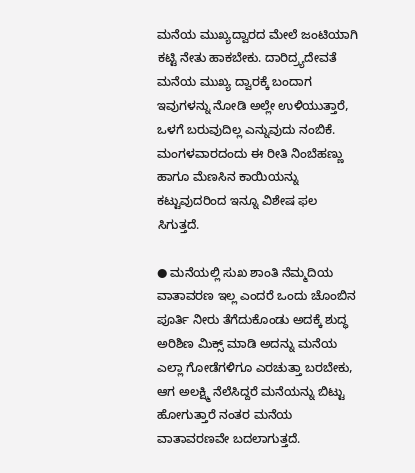ಮನೆಯ ಮುಖ್ಯದ್ವಾರದ ಮೇಲೆ ಜಂಟಿಯಾಗಿ ಕಟ್ಟಿ ನೇತು ಹಾಕಬೇಕು. ದಾರಿದ್ರ್ಯದೇವತೆ ಮನೆಯ ಮುಖ್ಯ ದ್ವಾರಕ್ಕೆ ಬಂದಾಗ ಇವುಗಳನ್ನು ನೋಡಿ ಅಲ್ಲೇ ಉಳಿಯುತ್ತಾರೆ, ಒಳಗೆ ಬರುವುದಿಲ್ಲ ಎನ್ನುವುದು ನಂಬಿಕೆ. ಮಂಗಳವಾರದಂದು ಈ ರೀತಿ ನಿಂಬೆಹಣ್ಣು ಹಾಗೂ ಮೆಣಸಿನ ಕಾಯಿಯನ್ನು ಕಟ್ಟುವುದರಿಂದ ಇನ್ನೂ ವಿಶೇಷ ಫಲ ಸಿಗುತ್ತದೆ.

● ಮನೆಯಲ್ಲಿ ಸುಖ ಶಾಂತಿ ನೆಮ್ಮದಿಯ ವಾತಾವರಣ ಇಲ್ಲ ಎಂದರೆ ಒಂದು ಚೊಂಬಿನ ಪೂರ್ತಿ ನೀರು ತೆಗೆದುಕೊಂಡು ಅದಕ್ಕೆ ಶುದ್ಧ ಅರಿಶಿಣ ಮಿಕ್ಸ್ ಮಾಡಿ ಅದನ್ನು ಮನೆಯ ಎಲ್ಲಾ ಗೋಡೆಗಳಿಗೂ ಎರಚುತ್ತಾ ಬರಬೇಕು, ಆಗ ಅಲಕ್ಷ್ಮಿ ನೆಲೆಸಿದ್ದರೆ ಮನೆಯನ್ನು ಬಿಟ್ಟು ಹೋಗುತ್ತಾರೆ ನಂತರ ಮನೆಯ ವಾತಾವರಣವೇ ಬದಲಾಗುತ್ತದೆ.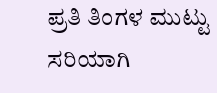ಪ್ರತಿ ತಿಂಗಳ ಮುಟ್ಟು ಸರಿಯಾಗಿ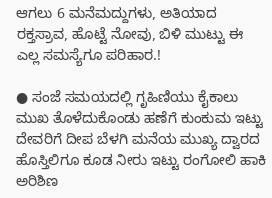ಆಗಲು 6 ಮನೆಮದ್ದುಗಳು, ಅತಿಯಾದ ರಕ್ತಸ್ರಾವ, ಹೊಟ್ಟೆ ನೋವು, ಬಿಳಿ ಮುಟ್ಟು ಈ ಎಲ್ಲ ಸಮಸ್ಯೆಗೂ ಪರಿಹಾರ.!

● ಸಂಜೆ ಸಮಯದಲ್ಲಿ ಗೃಹಿಣಿಯು ಕೈಕಾಲು ಮುಖ ತೊಳೆದುಕೊಂಡು ಹಣೆಗೆ ಕುಂಕುಮ ಇಟ್ಟು ದೇವರಿಗೆ ದೀಪ ಬೆಳಗಿ ಮನೆಯ ಮುಖ್ಯ ದ್ವಾರದ ಹೊಸ್ತಿಲಿಗೂ ಕೂಡ ನೀರು ಇಟ್ಟು ರಂಗೋಲಿ ಹಾಕಿ ಅರಿಶಿಣ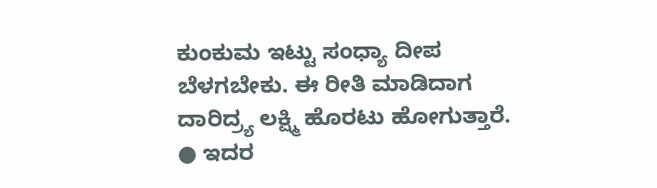ಕುಂಕುಮ ಇಟ್ಟು ಸಂಧ್ಯಾ ದೀಪ ಬೆಳಗಬೇಕು. ಈ ರೀತಿ ಮಾಡಿದಾಗ ದಾರಿದ್ರ್ಯ ಲಕ್ಷ್ಮಿ ಹೊರಟು ಹೋಗುತ್ತಾರೆ.
● ಇದರ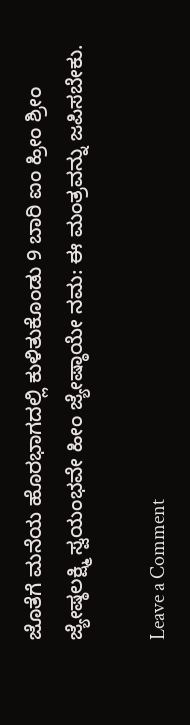ಜೊತೆಗೆ ಮನೆಯ ಹೊರಭಾಗದಲ್ಲಿ ಕುಳಿತುಕೊಂಡು 9 ಬಾರಿ ಐಂ ಹ್ರೀಂ ಶ್ರೀಂ ಜ್ಯೇಷ್ಠಲಕ್ಷ್ಮಿ ಸ್ವಯಂಭವೇ ಹೀಂ ಜ್ಯೇಷ್ಠಾಯೇ ನಮ: ಈ ಮಂತ್ರವನ್ನು ಜಪಿಸಬೇಕು.

Leave a Comment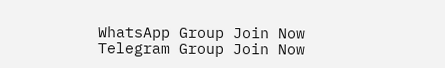WhatsApp Group Join Now
Telegram Group Join Now